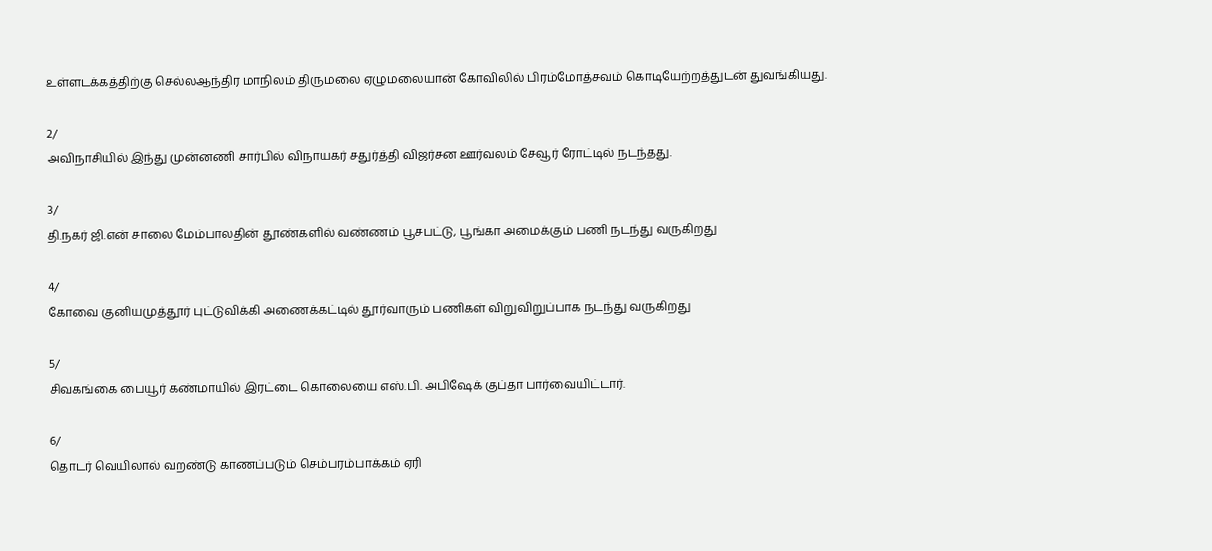உள்ளடக்கத்திற்கு செல்லஆந்திர மாநிலம் திருமலை ஏழுமலையான் கோவிலில் பிரம்மோத்சவம் கொடியேற்றத்துடன் துவங்கியது.

2/
அவிநாசியில் இந்து முன்னணி சார்பில் விநாயகர் சதுர்த்தி விஜர்சன ஊர்வலம் சேவூர் ரோட்டில் நடந்தது.

3/
தி.நகர் ஜி.என் சாலை மேம்பாலதின் தூண்களில் வண்ணம் பூசபட்டு, பூங்கா அமைக்கும் பணி நடந்து வருகிறது

4/
கோவை குனியமுத்தூர் புட்டுவிக்கி அணைக்கட்டில் தூர்வாரும் பணிகள் விறுவிறுப்பாக நடந்து வருகிறது

5/
சிவகங்கை பையூர் கண்மாயில் இரட்டை கொலையை எஸ்.பி. அபிஷேக் குப்தா பார்வையிட்டார்.

6/
தொடர் வெயிலால் வறண்டு காணப்படும் செம்பரம்பாக்கம் ஏரி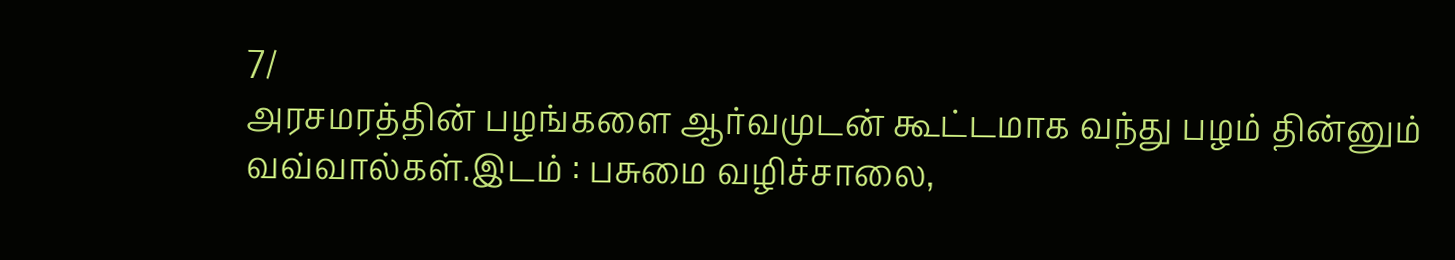7/
அரசமரத்தின் பழங்களை ஆர்வமுடன் கூட்டமாக வந்து பழம் தின்னும் வவ்வால்கள்.இடம் : பசுமை வழிச்சாலை,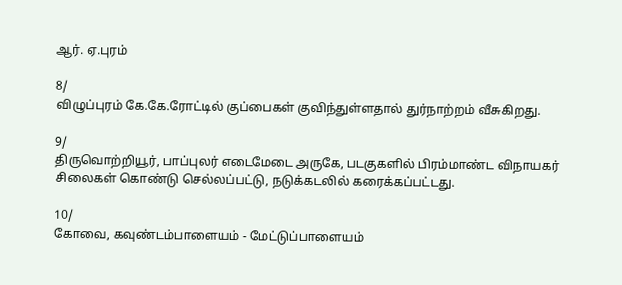ஆர். ஏ.புரம்

8/
விழுப்புரம் கே.கே.ரோட்டில் குப்பைகள் குவிந்துள்ளதால் துர்நாற்றம் வீசுகிறது.

9/
திருவொற்றியூர், பாப்புலர் எடைமேடை அருகே, படகுகளில் பிரம்மாண்ட விநாயகர் சிலைகள் கொண்டு செல்லப்பட்டு, நடுக்கடலில் கரைக்கப்பட்டது.

10/
கோவை, கவுண்டம்பாளையம் - மேட்டுப்பாளையம்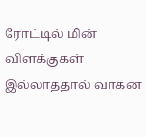ரோட்டில் மின் விளக்குகள் இல்லாததால் வாகன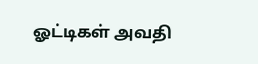ஓட்டிகள் அவதி